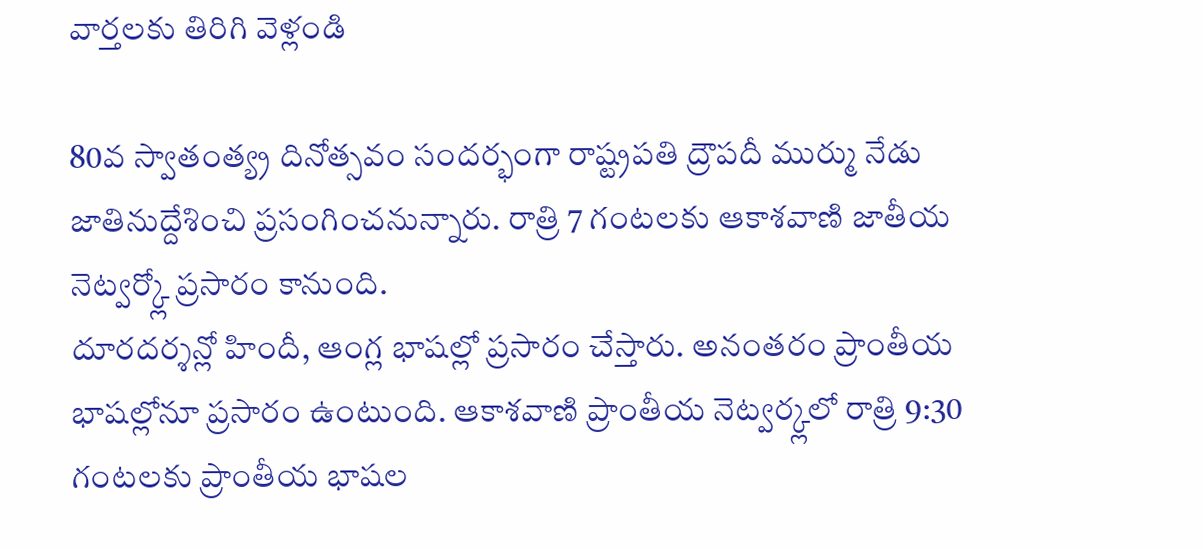వార్తలకు తిరిగి వెళ్లండి

80వ స్వాతంత్య్ర దినోత్సవం సందర్భంగా రాష్ట్రపతి ద్రౌపదీ ముర్ము నేడు జాతినుద్దేశించి ప్రసంగించనున్నారు. రాత్రి 7 గంటలకు ఆకాశవాణి జాతీయ నెట్వర్క్లో ప్రసారం కానుంది.
దూరదర్శన్లో హిందీ, ఆంగ్ల భాషల్లో ప్రసారం చేస్తారు. అనంతరం ప్రాంతీయ భాషల్లోనూ ప్రసారం ఉంటుంది. ఆకాశవాణి ప్రాంతీయ నెట్వర్క్లలో రాత్రి 9:30 గంటలకు ప్రాంతీయ భాషల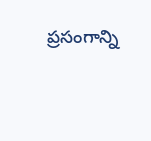ప్రసంగాన్ని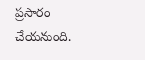ప్రసారం చేయనుంది.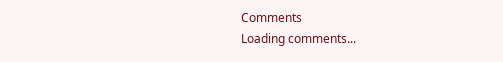Comments
Loading comments...